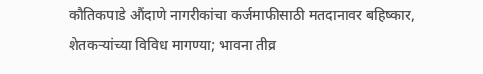कौतिकपाडे औंदाणे नागरीकांचा कर्जमाफीसाठी मतदानावर बहिष्कार, शेतकऱ्यांच्या विविध मागण्या; भावना तीव्र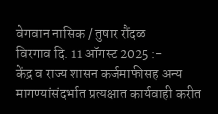वेगवान नासिक / तुषार रौंदळ
विरगाव दि. 11 ऑगस्ट 2025 :-
केंद्र व राज्य शासन कर्जमाफीसह अन्य मागण्यांसंदर्भात प्रत्यक्षात कार्यवाही करीत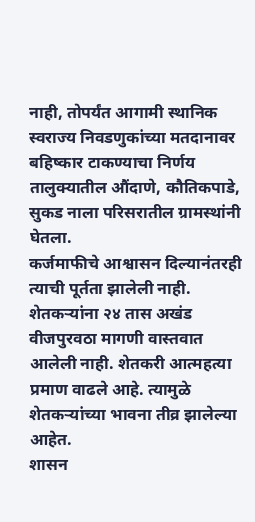नाही, तोपर्यंत आगामी स्थानिक स्वराज्य निवडणुकांच्या मतदानावर बहिष्कार टाकण्याचा निर्णय तालुक्यातील औंदाणे, कौतिकपाडे, सुकड नाला परिसरातील ग्रामस्थांनी घेतला.
कर्जमाफीचे आश्वासन दिल्यानंतरही त्याची पूर्तता झालेली नाही. शेतकऱ्यांना २४ तास अखंड वीजपुरवठा मागणी वास्तवात आलेली नाही. शेतकरी आत्महत्या प्रमाण वाढले आहे. त्यामुळे शेतकऱ्यांच्या भावना तीव्र झालेल्या आहेत.
शासन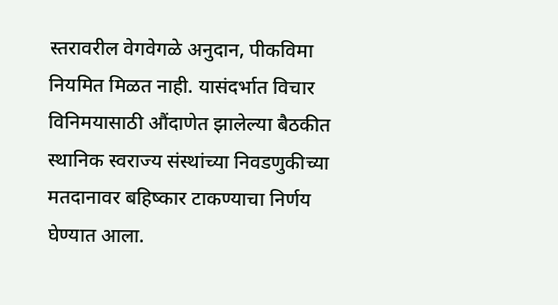स्तरावरील वेगवेगळे अनुदान, पीकविमा नियमित मिळत नाही. यासंदर्भात विचार विनिमयासाठी औंदाणेत झालेल्या बैठकीत स्थानिक स्वराज्य संस्थांच्या निवडणुकीच्या मतदानावर बहिष्कार टाकण्याचा निर्णय घेण्यात आला.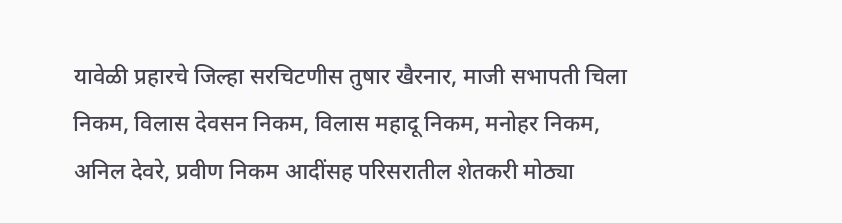यावेळी प्रहारचे जिल्हा सरचिटणीस तुषार खैरनार, माजी सभापती चिला निकम, विलास देवसन निकम, विलास महादू निकम, मनोहर निकम, अनिल देवरे, प्रवीण निकम आदींसह परिसरातील शेतकरी मोठ्या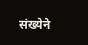संख्येने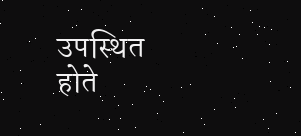उपस्थित होते